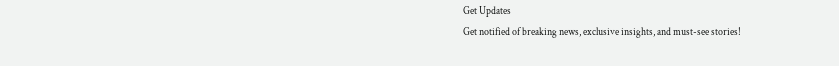Get Updates
Get notified of breaking news, exclusive insights, and must-see stories!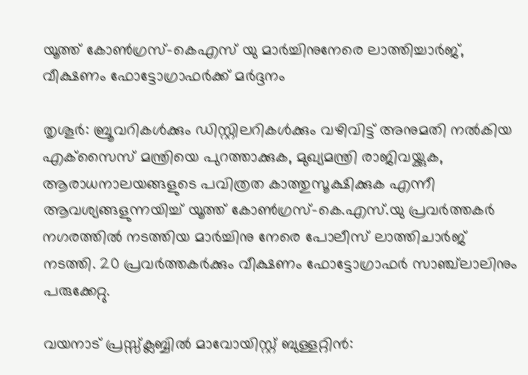യൂത്ത് കോണ്‍ഗ്രസ്-കെഎസ് യു മാര്‍ച്ചിനുനേരെ ലാത്തിച്ചാര്‍ജ്, വീക്ഷണം ഫോട്ടോഗ്രാഫർക്ക് മർദ്ദനം

തൃശൂര്‍: ബ്രൂവറികള്‍ക്കും ഡിസ്റ്റിലറികള്‍ക്കും വഴിവിട്ട് അനുമതി നല്‍കിയ എക്‌സൈസ് മന്ത്രിയെ പുറത്താക്കുക, മുഖ്യമന്ത്രി രാജിവയ്ക്കുക, ആരാധനാലയങ്ങളുടെ പവിത്രത കാത്തുസൂക്ഷിക്കുക എന്നീ ആവശ്യങ്ങളുന്നയിച്ച് യൂത്ത് കോണ്‍ഗ്രസ്-കെ.എസ്.യു പ്രവര്‍ത്തകര്‍ നഗരത്തില്‍ നടത്തിയ മാര്‍ച്ചിനു നേരെ പോലീസ് ലാത്തിചാര്‍ജ് നടത്തി. 20 പ്രവര്‍ത്തകര്‍ക്കും വീക്ഷണം ഫോട്ടോഗ്രാഫര്‍ സാഞ്ച്‌ലാലിനും പരുക്കേറ്റു.

വയനാട് പ്രസ്സ്‌ക്ലബ്ബില്‍ മാവോയിസ്റ്റ് ബുള്ളറ്റിന്‍: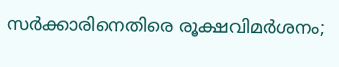സര്‍ക്കാരിനെതിരെ രൂക്ഷവിമര്‍ശനം;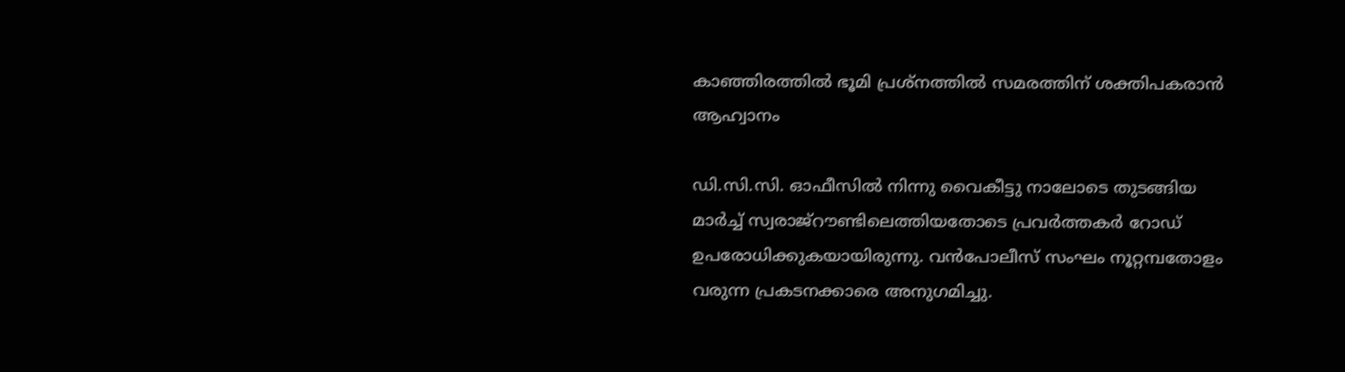കാഞ്ഞിരത്തില്‍ ഭൂമി പ്രശ്‌നത്തില്‍ സമരത്തിന് ശക്തിപകരാന്‍ ആഹ്വാനം

ഡി.സി.സി. ഓഫീസില്‍ നിന്നു വൈകീട്ടു നാലോടെ തുടങ്ങിയ മാര്‍ച്ച് സ്വരാജ്‌റൗണ്ടിലെത്തിയതോടെ പ്രവര്‍ത്തകര്‍ റോഡ് ഉപരോധിക്കുകയായിരുന്നു. വന്‍പോലീസ് സംഘം നൂറ്റമ്പതോളം വരുന്ന പ്രകടനക്കാരെ അനുഗമിച്ചു.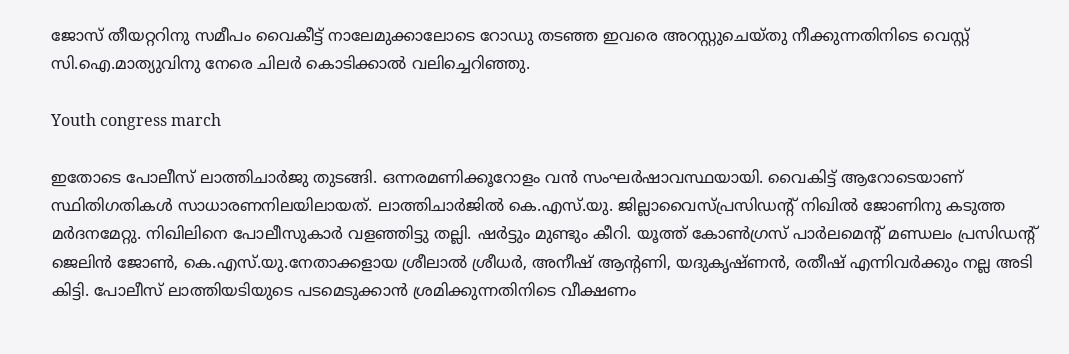ജോസ് തീയറ്ററിനു സമീപം വൈകീട്ട് നാലേമുക്കാലോടെ റോഡു തടഞ്ഞ ഇവരെ അറസ്റ്റുചെയ്തു നീക്കുന്നതിനിടെ വെസ്റ്റ് സി.ഐ.മാത്യുവിനു നേരെ ചിലര്‍ കൊടിക്കാല്‍ വലിച്ചെറിഞ്ഞു.

Youth congress march

ഇതോടെ പോലീസ് ലാത്തിചാര്‍ജു തുടങ്ങി. ഒന്നരമണിക്കൂറോളം വന്‍ സംഘര്‍ഷാവസ്ഥയായി. വൈകിട്ട് ആറോടെയാണ് സ്ഥിതിഗതികള്‍ സാധാരണനിലയിലായത്. ലാത്തിചാര്‍ജില്‍ കെ.എസ്.യു. ജില്ലാവൈസ്പ്രസിഡന്റ് നിഖില്‍ ജോണിനു കടുത്ത മര്‍ദനമേറ്റു. നിഖിലിനെ പോലീസുകാര്‍ വളഞ്ഞിട്ടു തല്ലി. ഷര്‍ട്ടും മുണ്ടും കീറി. യൂത്ത് കോണ്‍ഗ്രസ് പാര്‍ലമെന്റ് മണ്ഡലം പ്രസിഡന്റ് ജെലിന്‍ ജോണ്‍, കെ.എസ്.യു.നേതാക്കളായ ശ്രീലാല്‍ ശ്രീധര്‍, അനീഷ് ആന്റണി, യദുകൃഷ്ണന്‍, രതീഷ് എന്നിവര്‍ക്കും നല്ല അടി കിട്ടി. പോലീസ് ലാത്തിയടിയുടെ പടമെടുക്കാന്‍ ശ്രമിക്കുന്നതിനിടെ വീക്ഷണം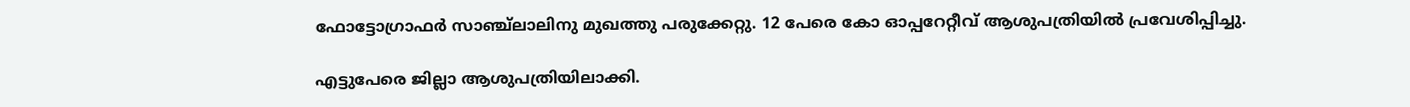ഫോട്ടോഗ്രാഫര്‍ സാഞ്ച്‌ലാലിനു മുഖത്തു പരുക്കേറ്റു. 12 പേരെ കോ ഓപ്പറേറ്റീവ് ആശുപത്രിയില്‍ പ്രവേശിപ്പിച്ചു.

എട്ടുപേരെ ജില്ലാ ആശുപത്രിയിലാക്കി.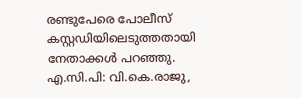രണ്ടുപേരെ പോലീസ് കസ്റ്റഡിയിലെടുത്തതായി നേതാക്കള്‍ പറഞ്ഞു. എ.സി.പി: വി.കെ.രാജു,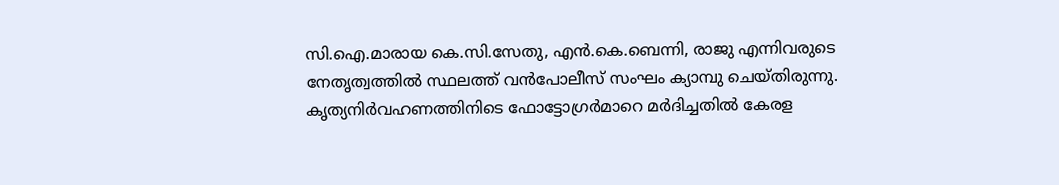സി.ഐ.മാരായ കെ.സി.സേതു, എന്‍.കെ.ബെന്നി, രാജു എന്നിവരുടെ നേതൃത്വത്തില്‍ സ്ഥലത്ത് വന്‍പോലീസ് സംഘം ക്യാമ്പു ചെയ്തിരുന്നു. കൃത്യനിര്‍വഹണത്തിനിടെ ഫോട്ടോഗ്രര്‍മാറെ മര്‍ദിച്ചതില്‍ കേരള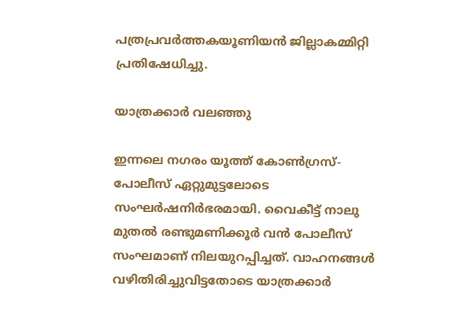പത്രപ്രവര്‍ത്തകയൂണിയന്‍ ജില്ലാകമ്മിറ്റി പ്രതിഷേധിച്ചു.

യാത്രക്കാര്‍ വലഞ്ഞു

ഇന്നലെ നഗരം യൂത്ത് കോണ്‍ഗ്രസ്-പോലീസ് ഏറ്റുമുട്ടലോടെ സംഘര്‍ഷനിര്‍ഭരമായി. വൈകീട്ട് നാലു മുതല്‍ രണ്ടുമണിക്കൂര്‍ വന്‍ പോലീസ് സംഘമാണ് നിലയുറപ്പിച്ചത്. വാഹനങ്ങള്‍ വഴിതിരിച്ചുവിട്ടതോടെ യാത്രക്കാര്‍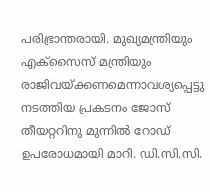പരിഭ്രാന്തരായി. മുഖ്യമന്ത്രിയും എക്‌സൈസ് മന്ത്രിയും രാജിവയ്ക്കണമെന്നാവശ്യപ്പെട്ടു നടത്തിയ പ്രകടനം ജോസ് തീയറ്ററിനു മുന്നില്‍ റോഡ് ഉപരോധമായി മാറി. ഡി.സി.സി.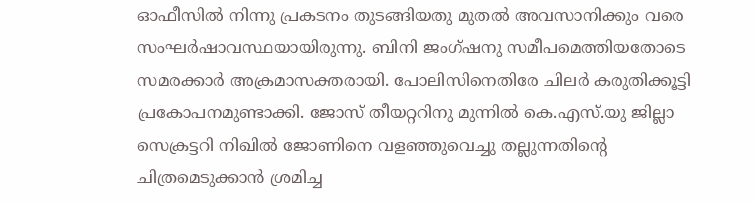ഓഫീസില്‍ നിന്നു പ്രകടനം തുടങ്ങിയതു മുതല്‍ അവസാനിക്കും വരെ സംഘര്‍ഷാവസ്ഥയായിരുന്നു. ബിനി ജംഗ്ഷനു സമീപമെത്തിയതോടെ സമരക്കാര്‍ അക്രമാസക്തരായി. പോലിസിനെതിരേ ചിലര്‍ കരുതിക്കൂട്ടി പ്രകോപനമുണ്ടാക്കി. ജോസ് തീയറ്ററിനു മുന്നില്‍ കെ.എസ്.യു ജില്ലാ സെക്രട്ടറി നിഖില്‍ ജോണിനെ വളഞ്ഞുവെച്ചു തല്ലുന്നതിന്റെ ചിത്രമെടുക്കാന്‍ ശ്രമിച്ച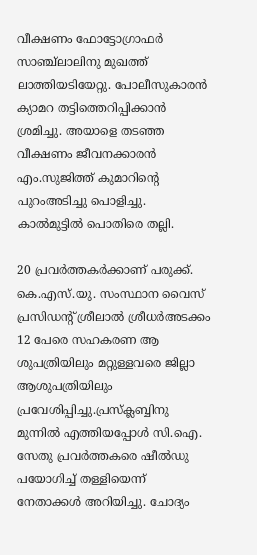വീക്ഷണം ഫോട്ടോഗ്രാഫര്‍ സാഞ്ച്‌ലാലിനു മുഖത്ത് ലാത്തിയടിയേറ്റു. പോലീസുകാരന്‍ ക്യാമറ തട്ടിത്തെറിപ്പിക്കാന്‍ ശ്രമിച്ചു. അയാളെ തടഞ്ഞ വീക്ഷണം ജീവനക്കാരന്‍ എം.സുജിത്ത് കുമാറിന്റെ പുറംഅടിച്ചു പൊളിച്ചു. കാല്‍മുട്ടില്‍ പൊതിരെ തല്ലി.

20 പ്രവര്‍ത്തകര്‍ക്കാണ് പരുക്ക്. കെ.എസ്.യു. സംസ്ഥാന വൈസ് പ്രസിഡന്റ് ശ്രീലാല്‍ ശ്രീധര്‍അടക്കം 12 പേരെ സഹകരണ ആ ശുപത്രിയിലും മറ്റുള്ളവരെ ജില്ലാ ആശുപത്രിയിലും പ്രവേശിപ്പിച്ചു.പ്രസ്‌ക്ലബ്ബിനു മുന്നില്‍ എത്തിയപ്പോള്‍ സി.ഐ. സേതു പ്രവര്‍ത്തകരെ ഷീല്‍ഡു പയോഗിച്ച് തള്ളിയെന്ന് നേതാക്കള്‍ അറിയിച്ചു. ചോദ്യം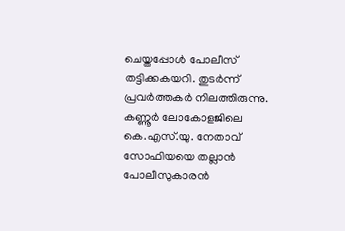ചെയ്തപ്പോള്‍ പോലീസ് തട്ടിക്കകയറി. തുടര്‍ന്ന് പ്രവര്‍ത്തകര്‍ നിലത്തിരുന്നു. കണ്ണൂര്‍ ലോകോളജിലെ കെ.എസ്.യു. നേതാവ് സോഫിയയെ തല്ലാന്‍ പോലീസുകാരന്‍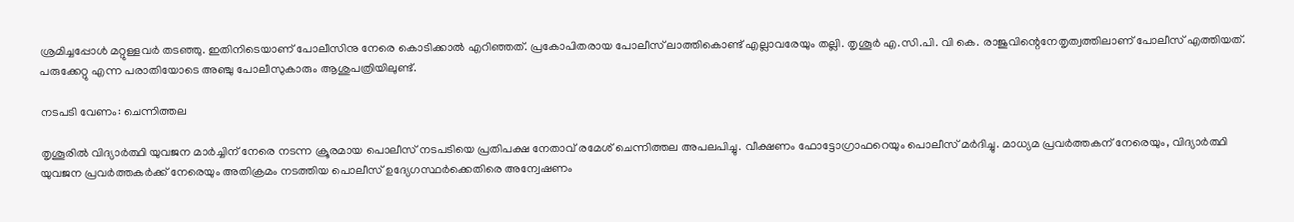ശ്രമിച്ചപ്പോള്‍ മറ്റുള്ളവര്‍ തടഞ്ഞു. ഇതിനിടെയാണ് പോലീസിനു നേരെ കൊടിക്കാല്‍ എറിഞ്ഞത്. പ്രകോപിതരായ പോലീസ് ലാത്തികൊണ്ട് എല്ലാവരേയും തല്ലി. തൃശൂര്‍ എ.സി.പി. വി കെ. രാജുവിന്റെനേതൃത്വത്തിലാണ് പോലീസ് എത്തിയത്. പരുക്കേറ്റു എന്ന പരാതിയോടെ അഞ്ചു പോലീസുകാരും ആശുപത്രിയിലുണ്ട്.

നടപടി വേണം: ചെന്നിത്തല

തൃശൂരില്‍ വിദ്യാര്‍ത്ഥി യുവജന മാര്‍ച്ചിന് നേരെ നടന്ന ക്രൂരമായ പൊലീസ് നടപടിയെ പ്രതിപക്ഷ നേതാവ് രമേശ് ചെന്നിത്തല അപലപിച്ചു. വീക്ഷണം ഫോട്ടോഗ്രാഫറെയും പൊലീസ് മര്‍ദിച്ചു. മാധ്യമ പ്രവര്‍ത്തകന് നേരെയും, വിദ്യാര്‍ത്ഥി യുവജന പ്രവര്‍ത്തകര്‍ക്ക് നേരെയും അതിക്രമം നടത്തിയ പൊലീസ് ഉദ്യേഗസ്ഥര്‍ക്കെതിരെ അന്വേഷണം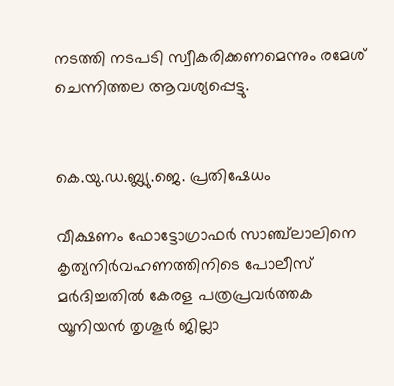നടത്തി നടപടി സ്വീകരിക്കണമെന്നും രമേശ് ചെന്നിത്തല ആവശ്യപ്പെട്ടു.


കെ.യു.ഡ.ബ്ല്യു.ജെ. പ്രതിഷേധം

വീക്ഷണം ഫോട്ടോഗ്രാഫര്‍ സാഞ്ച്‌ലാലിനെ കൃത്യനിര്‍വഹണത്തിനിടെ പോലീസ് മര്‍ദിച്ചതില്‍ കേരള പത്രപ്രവര്‍ത്തക യൂനിയന്‍ തൃശൂര്‍ ജില്ലാ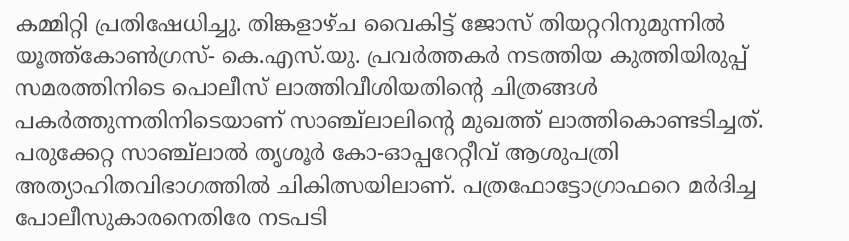കമ്മിറ്റി പ്രതിഷേധിച്ചു. തിങ്കളാഴ്ച വൈകിട്ട് ജോസ് തിയറ്ററിനുമുന്നില്‍ യൂത്ത്‌കോണ്‍ഗ്രസ്- കെ.എസ്.യു. പ്രവര്‍ത്തകര്‍ നടത്തിയ കുത്തിയിരുപ്പ് സമരത്തിനിടെ പൊലീസ് ലാത്തിവീശിയതിന്റെ ചിത്രങ്ങള്‍ പകര്‍ത്തുന്നതിനിടെയാണ് സാഞ്ച്‌ലാലിന്റെ മുഖത്ത് ലാത്തികൊണ്ടടിച്ചത്. പരുക്കേറ്റ സാഞ്ച്‌ലാല്‍ തൃശൂര്‍ കോ-ഓപ്പറേറ്റീവ് ആശുപത്രി അത്യാഹിതവിഭാഗത്തില്‍ ചികിത്സയിലാണ്. പത്രഫോട്ടോഗ്രാഫറെ മര്‍ദിച്ച പോലീസുകാരനെതിരേ നടപടി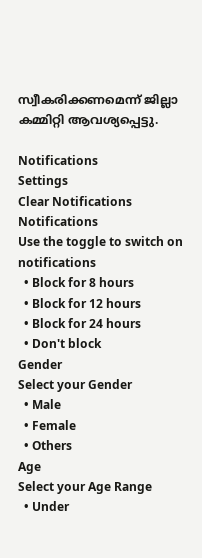സ്വീകരിക്കണമെന്ന് ജില്ലാ കമ്മിറ്റി ആവശ്യപ്പെട്ടു.

Notifications
Settings
Clear Notifications
Notifications
Use the toggle to switch on notifications
  • Block for 8 hours
  • Block for 12 hours
  • Block for 24 hours
  • Don't block
Gender
Select your Gender
  • Male
  • Female
  • Others
Age
Select your Age Range
  • Under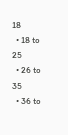18
  • 18 to 25
  • 26 to 35
  • 36 to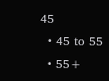45
  • 45 to 55
  • 55+